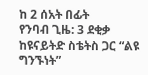ከ 2 ሰአት በፊት
የንባብ ጊዜ: 3 ደቂቃ
ከዩናይትድ ስቴትስ ጋር “ልዩ ግንኙነት”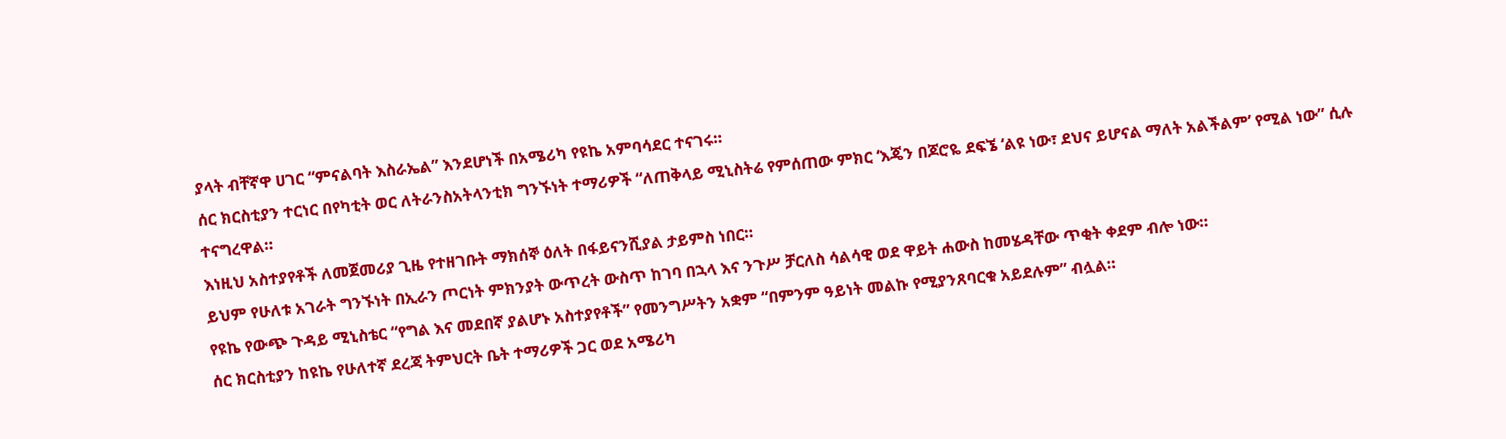ያላት ብቸኛዋ ሀገር “ምናልባት እስራኤል” እንደሆነች በአሜሪካ የዩኬ አምባሳደር ተናገሩ።
ሰር ክርስቲያን ተርነር በየካቲት ወር ለትራንስአትላንቲክ ግንኙነት ተማሪዎች “ለጠቅላይ ሚኒስትሬ የምሰጠው ምክር ‘እጄን በጆሮዬ ደፍኜ ‘ልዩ ነው፣ ደህና ይሆናል ማለት አልችልም’ የሚል ነው” ሲሉ ተናግረዋል።
እነዚህ አስተያየቶች ለመጀመሪያ ጊዜ የተዘገቡት ማክሰኞ ዕለት በፋይናንሺያል ታይምስ ነበር።
ይህም የሁለቱ አገራት ግንኙነት በኢራን ጦርነት ምክንያት ውጥረት ውስጥ ከገባ በኋላ እና ንጉሥ ቻርለስ ሳልሳዊ ወደ ዋይት ሐውስ ከመሄዳቸው ጥቂት ቀደም ብሎ ነው።
የዩኬ የውጭ ጉዳይ ሚኒስቴር “የግል እና መደበኛ ያልሆኑ አስተያየቶች” የመንግሥትን አቋም “በምንም ዓይነት መልኩ የሚያንጸባርቁ አይደሉም” ብሏል።
ሰር ክርስቲያን ከዩኬ የሁለተኛ ደረጃ ትምህርት ቤት ተማሪዎች ጋር ወደ አሜሪካ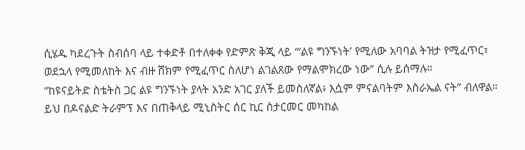ሲሄዱ ካደረጉት ስብሰባ ላይ ተቀድቶ በተለቀቀ የድምጽ ቅጂ ላይ “‘ልዩ ግንኙነት’ የሚለው አባባል ትዝታ የሚፈጥር፣ ወደኋላ የሚመለከት እና ብዙ ሸክም የሚፈጥር ስለሆነ ልገልጸው የማልሞክረው ነው” ሲሉ ይሰማሉ።
“ከዩናይትድ ስቴትስ ጋር ልዩ ግንኙነት ያላት አንድ አገር ያለች ይመስለኛል፥ እሷም ምናልባትም እስራኤል ናት” ብለዋል።
ይህ በዶናልድ ትራምፕ እና በጠቅላይ ሚኒስትር ሰር ኪር ስታርመር መካከል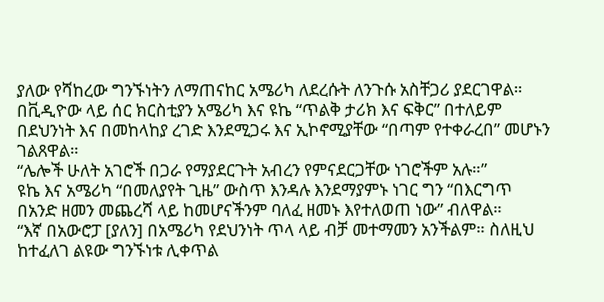ያለው የሻከረው ግንኙነትን ለማጠናከር አሜሪካ ለደረሱት ለንጉሱ አስቸጋሪ ያደርገዋል።
በቪዲዮው ላይ ሰር ክርስቲያን አሜሪካ እና ዩኬ “ጥልቅ ታሪክ እና ፍቅር” በተለይም በደህንነት እና በመከላከያ ረገድ እንደሚጋሩ እና ኢኮኖሚያቸው “በጣም የተቀራረበ” መሆኑን ገልጸዋል።
“ሌሎች ሁለት አገሮች በጋራ የማያደርጉት አብረን የምናደርጋቸው ነገሮችም አሉ።”
ዩኬ እና አሜሪካ “በመለያየት ጊዜ” ውስጥ እንዳሉ እንደማያምኑ ነገር ግን “በእርግጥ በአንድ ዘመን መጨረሻ ላይ ከመሆናችንም ባለፈ ዘመኑ እየተለወጠ ነው” ብለዋል።
“እኛ በአውሮፓ [ያለን] በአሜሪካ የደህንነት ጥላ ላይ ብቻ መተማመን አንችልም። ስለዚህ ከተፈለገ ልዩው ግንኙነቱ ሊቀጥል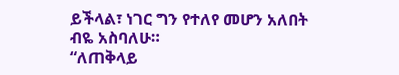ይችላል፣ ነገር ግን የተለየ መሆን አለበት ብዬ አስባለሁ።
“ለጠቅላይ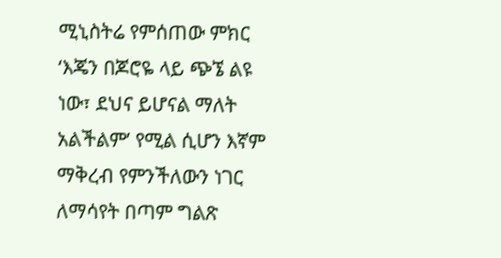ሚኒስትሬ የምሰጠው ምክር ‘እጄን በጆሮዬ ላይ ጭኜ ልዩ ነው፣ ደህና ይሆናል ማለት አልችልም’ የሚል ሲሆን እኛም ማቅረብ የምንችለውን ነገር ለማሳየት በጣም ግልጽ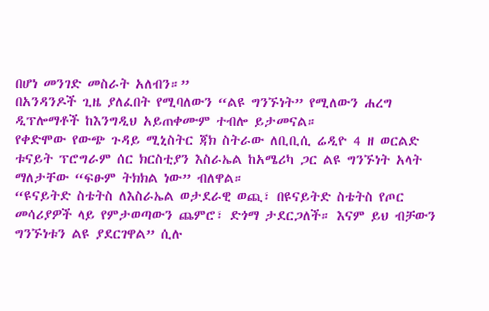በሆነ መንገድ መስራት አለብን።”
በአንዳንዶች ጊዜ ያለፈበት የሚባለውን “ልዩ ግንኙነት” የሚለውን ሐረግ ዲፕሎማቶች ከእንግዲህ አይጠቀሙም ተብሎ ይታመናል።
የቀድሞው የውጭ ጉዳይ ሚኒስትር ጃክ ስትራው ለቢቢሲ ሬዲዮ 4 ዘ ወርልድ ቱናይት ፕሮግራም ሰር ክርስቲያን እስራኤል ከአሜሪካ ጋር ልዩ ግንኙነት አላት ማለታቸው “ፍፁም ትክክል ነው” ብለዋል።
“ዩናይትድ ስቴትስ ለእስራኤል ወታደራዊ ወጪ፣ በዩናይትድ ስቴትስ የጦር መሳሪያዎች ላይ የምታወጣውን ጨምሮ፣ ድጎማ ታደርጋለች። እናም ይህ ብቻውን ግንኙነቱን ልዩ ያደርገዋል” ሲሉ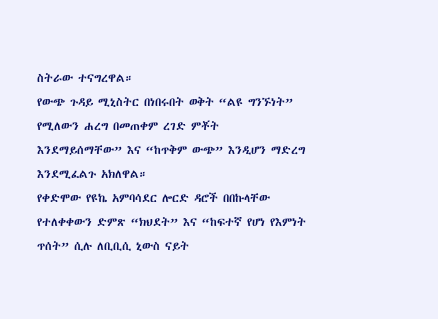ስትራው ተናግረዋል።
የውጭ ጉዳይ ሚኒስትር በነበሩበት ወቅት “ልዩ ግንኙነት” የሚለውን ሐረግ በመጠቀም ረገድ ምቾት እንደማይሰማቸው” እና “ከጥቅም ውጭ” እንዲሆን ማድረግ እንደሚፈልጉ አክለዋል።
የቀድሞው የዩኬ አምባሳደር ሎርድ ዳሮች በበኩላቸው የተለቀቀውን ድምጽ “ክህደት” እና “ከፍተኛ የሆነ የእምነት ጥሰት” ሲሉ ለቢቢሲ ኒውስ ናይት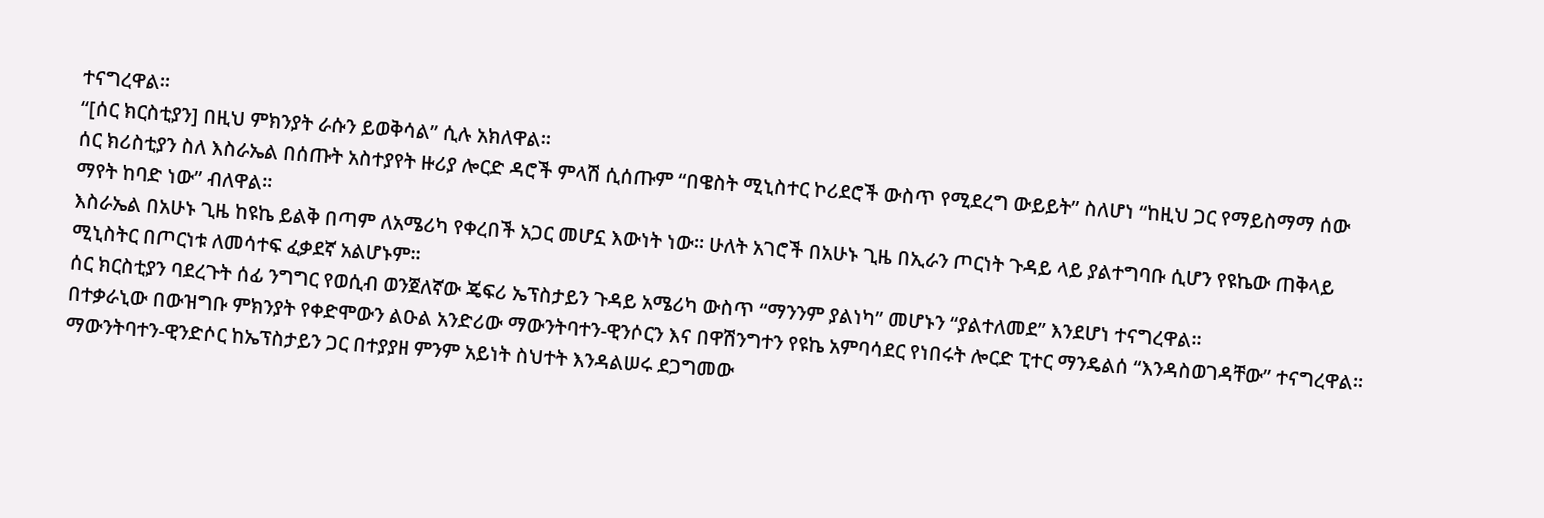ተናግረዋል።
“[ሰር ክርስቲያን] በዚህ ምክንያት ራሱን ይወቅሳል” ሲሉ አክለዋል።
ሰር ክሪስቲያን ስለ እስራኤል በሰጡት አስተያየት ዙሪያ ሎርድ ዳሮች ምላሽ ሲሰጡም “በዌስት ሚኒስተር ኮሪደሮች ውስጥ የሚደረግ ውይይት” ስለሆነ “ከዚህ ጋር የማይስማማ ሰው ማየት ከባድ ነው” ብለዋል።
እስራኤል በአሁኑ ጊዜ ከዩኬ ይልቅ በጣም ለአሜሪካ የቀረበች አጋር መሆኗ እውነት ነው። ሁለት አገሮች በአሁኑ ጊዜ በኢራን ጦርነት ጉዳይ ላይ ያልተግባቡ ሲሆን የዩኬው ጠቅላይ ሚኒስትር በጦርነቱ ለመሳተፍ ፈቃደኛ አልሆኑም።
ሰር ክርስቲያን ባደረጉት ሰፊ ንግግር የወሲብ ወንጀለኛው ጄፍሪ ኤፕስታይን ጉዳይ አሜሪካ ውስጥ “ማንንም ያልነካ” መሆኑን “ያልተለመደ” እንደሆነ ተናግረዋል።
በተቃራኒው በውዝግቡ ምክንያት የቀድሞውን ልዑል አንድሪው ማውንትባተን-ዊንሶርን እና በዋሽንግተን የዩኬ አምባሳደር የነበሩት ሎርድ ፒተር ማንዴልሰ “እንዳስወገዳቸው” ተናግረዋል።
ማውንትባተን-ዊንድሶር ከኤፕስታይን ጋር በተያያዘ ምንም አይነት ስህተት እንዳልሠሩ ደጋግመው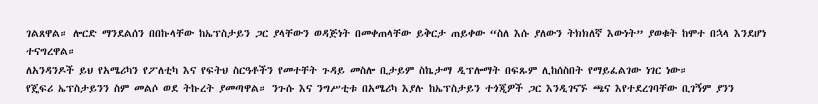ገልጸዋል። ሎርድ ማንደልሰን በበኩላቸው ከኤፕስታይን ጋር ያላቸውን ወዳጅነት በመቀጠላቸው ይቅርታ ጠይቀው “ስለ እሱ ያለውን ትክክለኛ እውነት” ያወቁት ከሞተ በኋላ እንደሆነ ተናግረዋል።
ለአንዳንዶች ይህ የአሜሪካን የፖለቲካ እና የፍትህ ስርዓቶችን የመተቸት ጉዳይ መስሎ ቢታይም ስኬታማ ዲፕሎማት በፍጹም ሊከሰስበት የማይፈልገው ነገር ነው።
የጄፍሪ ኤፕስታይንን ስም መልሶ ወደ ትኩረት ያመጣዋል። ንጉሱ እና ንግሥቲቱ በአሜሪካ እያሉ ከኤፕስታይን ተጎጂዎች ጋር እንዲገናኙ ጫና እየተደረገባቸው ቢገኝም ያንን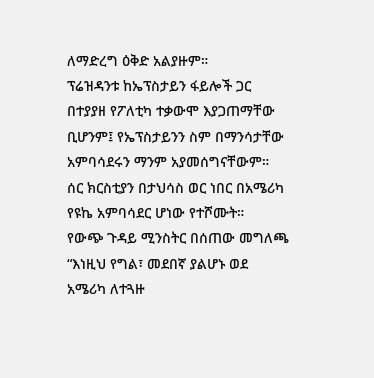ለማድረግ ዕቅድ አልያዙም።
ፕሬዝዳንቱ ከኤፕስታይን ፋይሎች ጋር በተያያዘ የፖለቲካ ተቃውሞ እያጋጠማቸው ቢሆንም፤ የኤፕስታይንን ስም በማንሳታቸው አምባሳደሩን ማንም አያመሰግናቸውም።
ሰር ክርስቲያን በታህሳስ ወር ነበር በአሜሪካ የዩኬ አምባሳደር ሆነው የተሾሙት።
የውጭ ጉዳይ ሚንስትር በሰጠው መግለጫ “እነዚህ የግል፣ መደበኛ ያልሆኑ ወደ አሜሪካ ለተጓዙ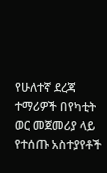የሁለተኛ ደረጃ ተማሪዎች በየካቲት ወር መጀመሪያ ላይ የተሰጡ አስተያየቶች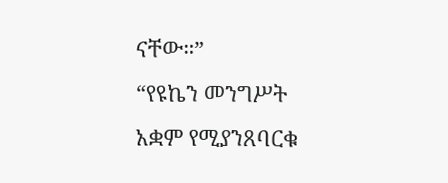ናቸው።”
“የዩኬን መንግሥት አቋም የሚያንጸባርቁ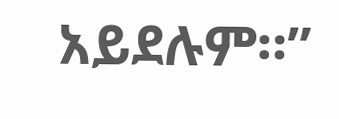አይደሉም።”